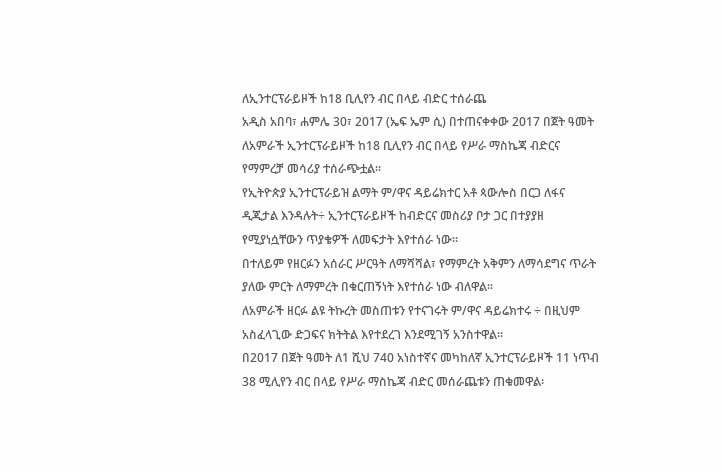ለኢንተርፕራይዞች ከ18 ቢሊየን ብር በላይ ብድር ተሰራጨ
አዲስ አበባ፣ ሐምሌ 30፣ 2017 (ኤፍ ኤም ሲ) በተጠናቀቀው 2017 በጀት ዓመት ለአምራች ኢንተርፕራይዞች ከ18 ቢሊየን ብር በላይ የሥራ ማስኬጃ ብድርና የማምረቻ መሳሪያ ተሰራጭቷል፡፡
የኢትዮጵያ ኢንተርፕራይዝ ልማት ም/ዋና ዳይሬክተር አቶ ጳውሎስ በርጋ ለፋና ዲጂታል እንዳሉት÷ ኢንተርፕራይዞች ከብድርና መስሪያ ቦታ ጋር በተያያዘ የሚያነሷቸውን ጥያቄዎች ለመፍታት እየተሰራ ነው፡፡
በተለይም የዘርፉን አሰራር ሥርዓት ለማሻሻል፣ የማምረት አቅምን ለማሳደግና ጥራት ያለው ምርት ለማምረት በቁርጠኝነት እየተሰራ ነው ብለዋል፡፡
ለአምራች ዘርፉ ልዩ ትኩረት መስጠቱን የተናገሩት ም/ዋና ዳይሬክተሩ ÷ በዚህም አስፈላጊው ድጋፍና ክትትል እየተደረገ እንደሚገኝ አንስተዋል፡፡
በ2017 በጀት ዓመት ለ1 ሺህ 740 አነስተኛና መካከለኛ ኢንተርፕራይዞች 11 ነጥብ 38 ሚሊየን ብር በላይ የሥራ ማስኬጃ ብድር መሰራጨቱን ጠቁመዋል፡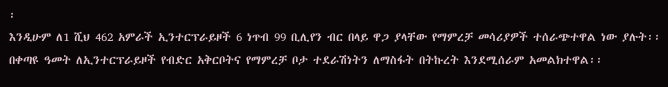፡
እንዲሁም ለ1 ሺህ 462 አምራች ኢንተርፕራይዞች 6 ነጥብ 99 ቢሊየን ብር በላይ ዋጋ ያላቸው የማምረቻ መሳሪያዎች ተሰራጭተዋል ነው ያሉት፡፡
በቀጣዩ ዓመት ለኢንተርፕራይዞች የብድር አቅርቦትና የማምረቻ ቦታ ተደራሽነትን ለማስፋት በትኩረት እንደሚሰራም አመልክተዋል፡፡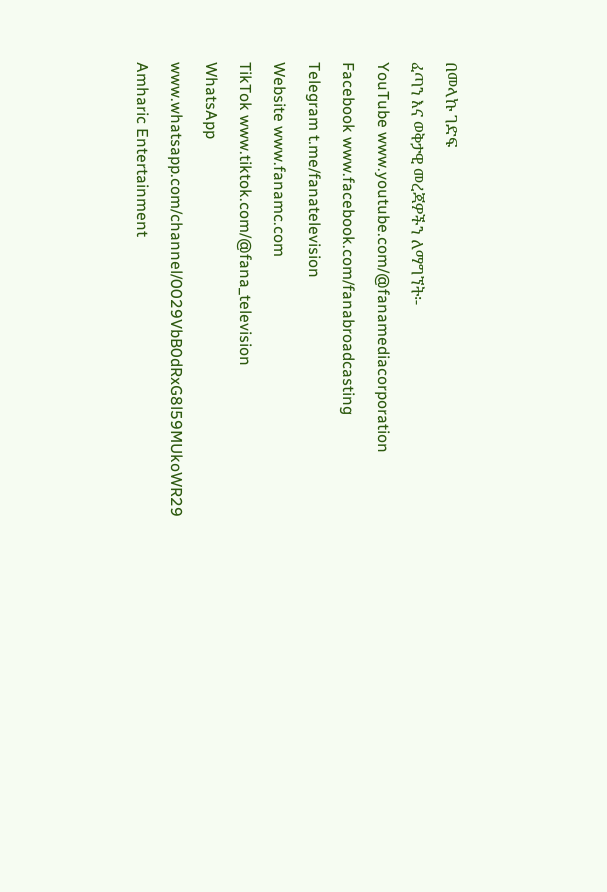በመላኩ ገድፍ
ፈጣን እና ወቅታዊ መረጃዎችን ለማግኘት፡-
YouTube www.youtube.com/@fanamediacorporation
Facebook www.facebook.com/fanabroadcasting
Telegram t.me/fanatelevision
Website www.fanamc.com
TikTok www.tiktok.com/@fana_television
WhatsApp www.whatsapp.com/channel/0029VbB0dRxG8l59MUkoWR29
Amharic Entertainment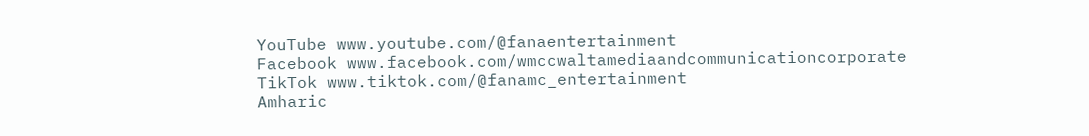YouTube www.youtube.com/@fanaentertainment
Facebook www.facebook.com/wmccwaltamediaandcommunicationcorporate
TikTok www.tiktok.com/@fanamc_entertainment
Amharic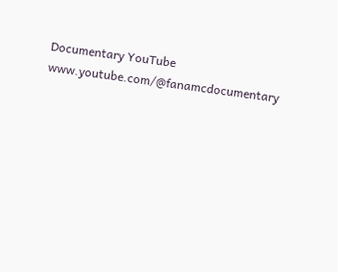Documentary YouTube www.youtube.com/@fanamcdocumentary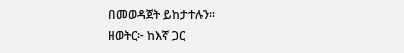በመወዳጀት ይከታተሉን፡፡
ዘወትር፦ ከእኛ ጋር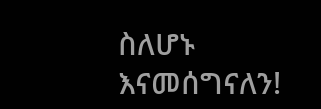ስለሆኑ እናመሰግናለን!